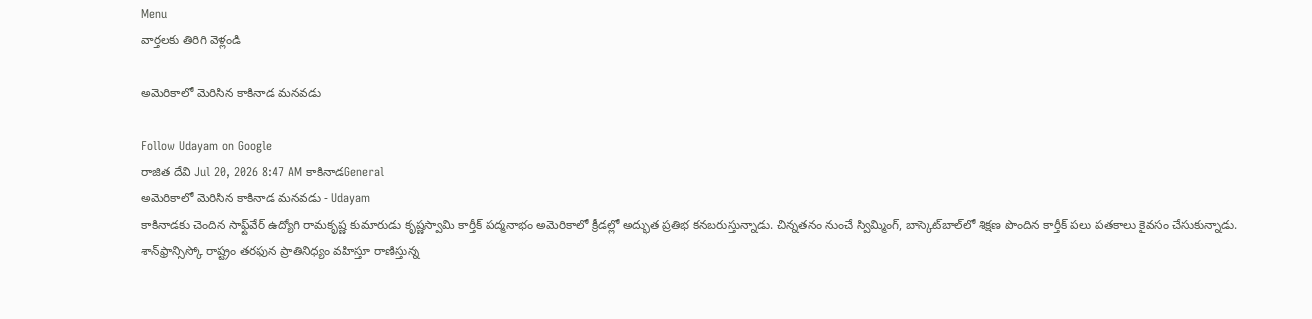Menu
వార్తలకు తిరిగి వెళ్లండి

అమెరికాలో మెరిసిన కాకినాడ మనవడు

Follow Udayam on Google
రాజిత దేవి Jul 20, 2026 8:47 AM కాకినాడGeneral
అమెరికాలో మెరిసిన కాకినాడ మనవడు - Udayam
కాకినాడకు చెందిన సాఫ్ట్‌వేర్ ఉద్యోగి రామకృష్ణ కుమారుడు కృష్ణస్వామి కార్తీక్ పద్మనాభం అమెరికాలో క్రీడల్లో అద్భుత ప్రతిభ కనబరుస్తున్నాడు. చిన్నతనం నుంచే స్విమ్మింగ్, బాస్కెట్‌బాల్‌లో శిక్షణ పొందిన కార్తీక్ పలు పతకాలు కైవసం చేసుకున్నాడు. శాన్‌ఫ్రాన్సిస్కో రాష్ట్రం తరఫున ప్రాతినిధ్యం వహిస్తూ రాణిస్తున్న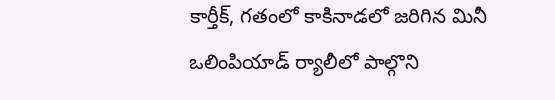కార్తీక్, గతంలో కాకినాడలో జరిగిన మినీ ఒలింపియాడ్ ర్యాలీలో పాల్గొని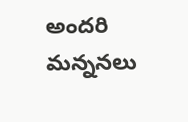అందరి మన్ననలు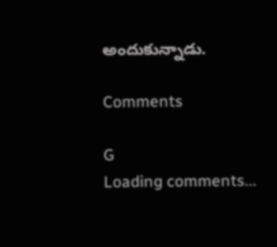అందుకున్నాడు.

Comments

G
Loading comments...